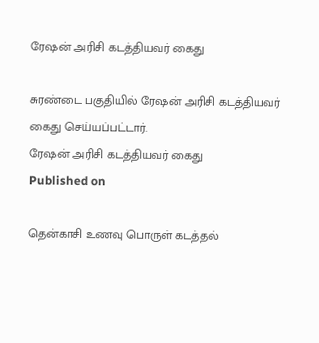ரேஷன் அரிசி கடத்தியவர் கைது

சுரண்டை பகுதியில் ரேஷன் அரிசி கடத்தியவர் கைது செய்யப்பட்டார்.
ரேஷன் அரிசி கடத்தியவர் கைது
Published on

தென்காசி உணவு பொருள் கடத்தல்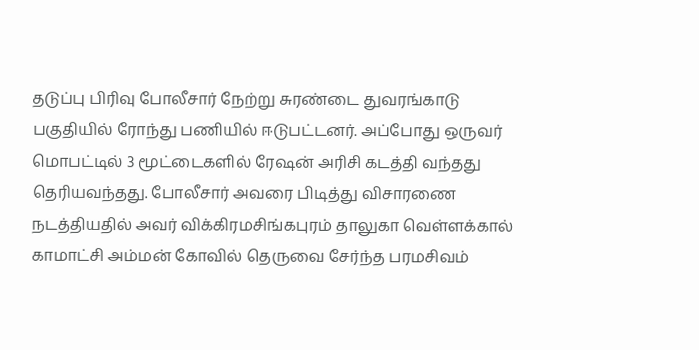தடுப்பு பிரிவு போலீசார் நேற்று சுரண்டை துவரங்காடு பகுதியில் ரோந்து பணியில் ஈடுபட்டனர். அப்போது ஒருவர் மொபட்டில் 3 மூட்டைகளில் ரேஷன் அரிசி கடத்தி வந்தது தெரியவந்தது. போலீசார் அவரை பிடித்து விசாரணை நடத்தியதில் அவர் விக்கிரமசிங்கபுரம் தாலுகா வெள்ளக்கால் காமாட்சி அம்மன் கோவில் தெருவை சேர்ந்த பரமசிவம்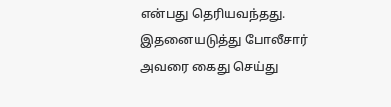என்பது தெரியவந்தது. இதனையடுத்து போலீசார் அவரை கைது செய்து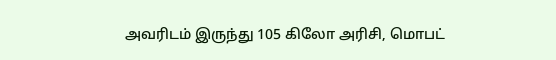அவரிடம் இருந்து 105 கிலோ அரிசி, மொபட்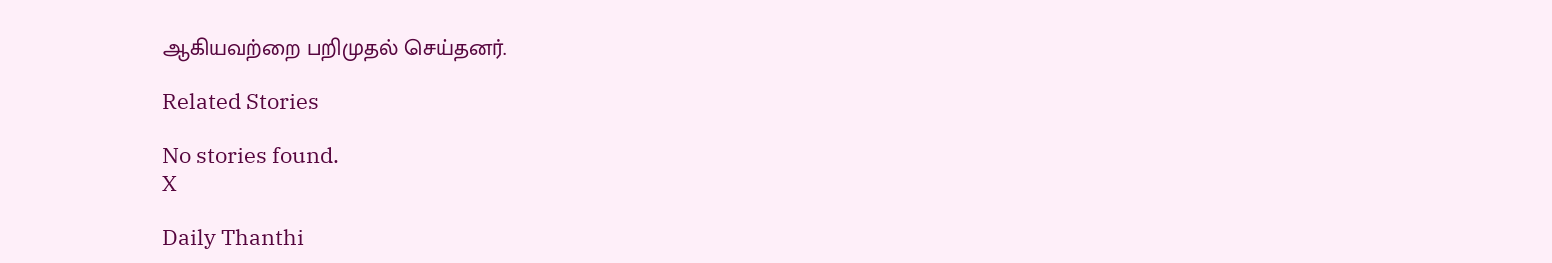ஆகியவற்றை பறிமுதல் செய்தனர்.

Related Stories

No stories found.
X

Daily Thanthi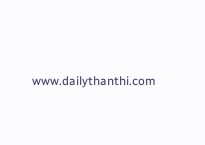www.dailythanthi.com